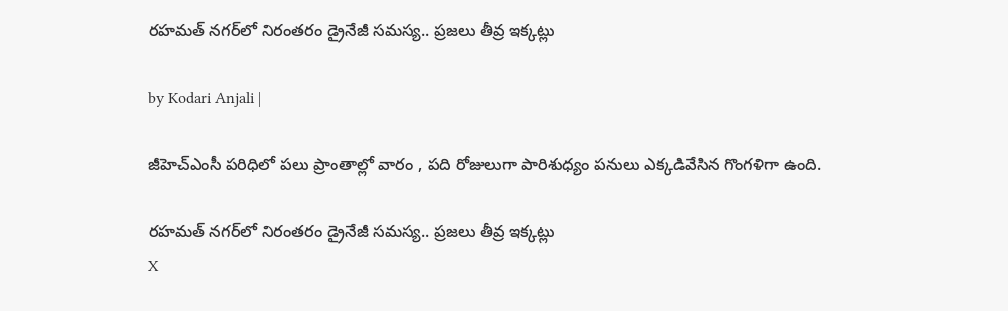రహమత్ నగర్‌లో నిరంతరం డ్రైనేజీ సమస్య.. ప్రజలు తీవ్ర ఇక్కట్లు

by Kodari Anjali |

జీహెచ్ఎంసీ పరిధిలో పలు ప్రాంతాల్లో వారం , పది రోజులుగా పారిశుధ్యం పనులు ఎక్కడివేసిన గొంగళిగా ఉంది.

రహమత్ నగర్‌లో నిరంతరం డ్రైనేజీ సమస్య.. ప్రజలు తీవ్ర ఇక్కట్లు
X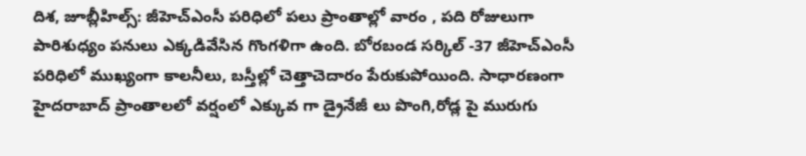దిశ, జూబ్లీహిల్స్: జీహెచ్ఎంసీ పరిధిలో పలు ప్రాంతాల్లో వారం , పది రోజులుగా పారిశుధ్యం పనులు ఎక్కడివేసిన గొంగళిగా ఉంది. బోరబండ సర్కిల్ -37 జీహెచ్ఎంసీ పరిధిలో ముఖ్యంగా కాలనీలు, బస్తీల్లో చెత్తాచెదారం పేరుకుపోయింది. సాధారణంగా హైదరాబాద్ ప్రాంతాలలో వర్షంలో ఎక్కువ గా డ్రైనేజీ లు పొంగి,రోడ్ల పై మురుగు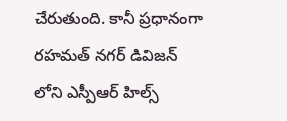చేరుతుంది. కానీ ప్రధానంగా రహమత్ నగర్ డివిజన్ లోని ఎస్పీఆర్ హిల్స్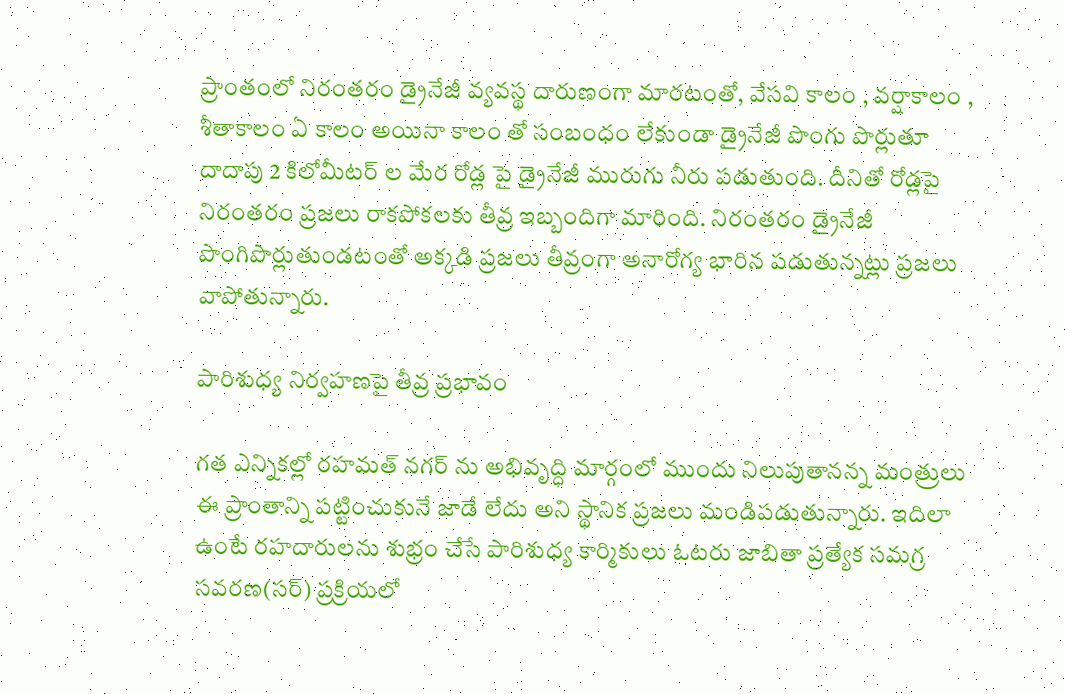ప్రాంతంలో నిరంతరం డ్రైనేజీ వ్యవస్థ దారుణంగా మారటంతో, వేసవి కాలం , వర్షాకాలం , శీతాకాలం ఏ కాలం అయినా కాలం తో సంబంధం లేకుండా డ్రైనేజీ పొంగు పొర్లుతూ దాదాపు 2 కిలోమీటర్ ల మేర రోడ్ల పై డ్రైనేజీ మురుగు నీరు పడుతుంది. దీనితో రోడ్లపై నిరంతరం ప్రజలు రాకపోకలకు తీవ్ర ఇబ్బందిగా మారింది. నిరంతరం డ్రైనేజీ పొంగిపొర్లుతుండటంతో అక్కడి ప్రజలు తీవ్రంగా అనారోగ్య భారిన పడుతున్నట్లు ప్రజలు వాపోతున్నారు.

పారిశుధ్య నిర్వహణపై తీవ్ర ప్రభావం

గత ఎన్నికల్లో రహమత్ నగర్ ను అభివృద్ధి మార్గంలో ముందు నిలుపుతానన్న మంత్రులు ఈ ప్రాంతాన్ని పట్టించుకునే జాడే లేదు అని స్థానిక ప్రజలు మండిపడుతున్నారు. ఇదిలా ఉంటే రహదారులను శుభ్రం చేసే పారిశుధ్య కార్మికులు ఓటరు జాబితా ప్రత్యేక సమగ్ర సవరణ(సర్‌) ప్రక్రియలో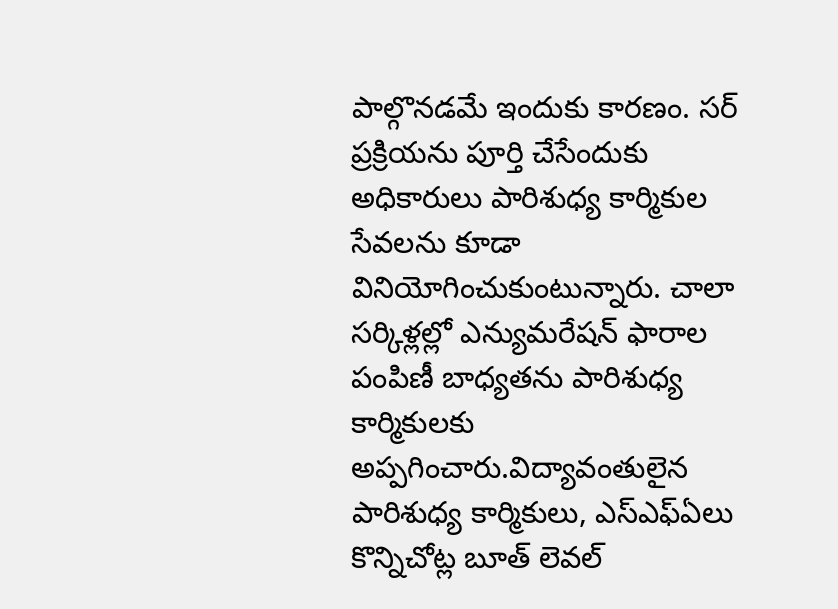పాల్గొనడమే ఇందుకు కారణం. సర్‌ ప్రక్రియను పూర్తి చేసేందుకు అధికారులు పారిశుధ్య కార్మికుల సేవలను కూడా వినియోగించుకుంటున్నారు. చాలా సర్కిళ్లల్లో ఎన్యుమరేషన్‌ ఫారాల పంపిణీ బాధ్యతను పారిశుధ్య కార్మికులకు అప్పగించారు.విద్యావంతులైన పారిశుధ్య కార్మికులు, ఎస్‌ఎఫ్ఏలు కొన్నిచోట్ల బూత్‌ లెవల్‌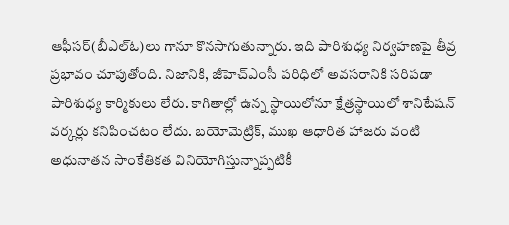ఆఫీసర్‌(బీఎల్‌ఓ)లు గానూ కొనసాగుతున్నారు. ఇది పారిశుధ్య నిర్వహణపై తీవ్ర ప్రభావం చూపుతోంది. నిజానికి, జీహెచ్ఎంసీ పరిధిలో అవసరానికి సరిపడా పారిశుధ్య కార్మికులు లేరు. కాగితాల్లో ఉన్న స్థాయిలోనూ క్షేత్రస్థాయిలో శానిటేషన్‌ వర్కర్లు కనిపించటం లేదు. బయోమెట్రిక్‌, ముఖ ఆధారిత హాజరు వంటి అధునాతన సాంకేతికత వినియోగిస్తున్నాప్పటికీ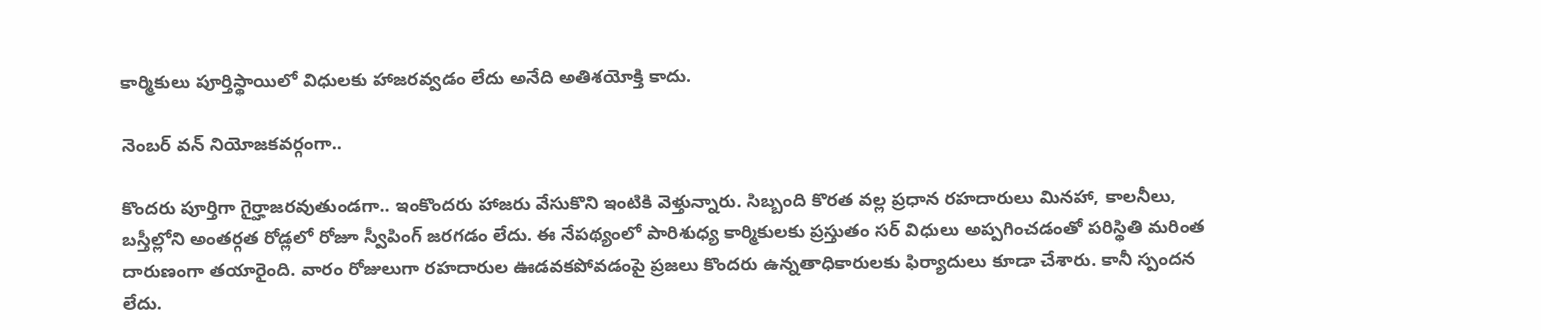కార్మికులు పూర్తిస్థాయిలో విధులకు హాజరవ్వడం లేదు అనేది అతిశయోక్తి కాదు.

నెంబర్ వన్ నియోజకవర్గంగా..

కొందరు పూర్తిగా గైర్హాజరవుతుండగా.. ఇంకొందరు హాజరు వేసుకొని ఇంటికి వెళ్తున్నారు. సిబ్బంది కొరత వల్ల ప్రధాన రహదారులు మినహా, కాలనీలు, బస్తీల్లోని అంతర్గత రోడ్లలో రోజూ స్వీపింగ్‌ జరగడం లేదు. ఈ నేపథ్యంలో పారిశుధ్య కార్మికులకు ప్రస్తుతం సర్‌ విధులు అప్పగించడంతో పరిస్థితి మరింత దారుణంగా తయారైంది. వారం రోజులుగా రహదారుల ఊడవకపోవడంపై ప్రజలు కొందరు ఉన్నతాధికారులకు ఫిర్యాదులు కూడా చేశారు. కానీ స్పందన లేదు.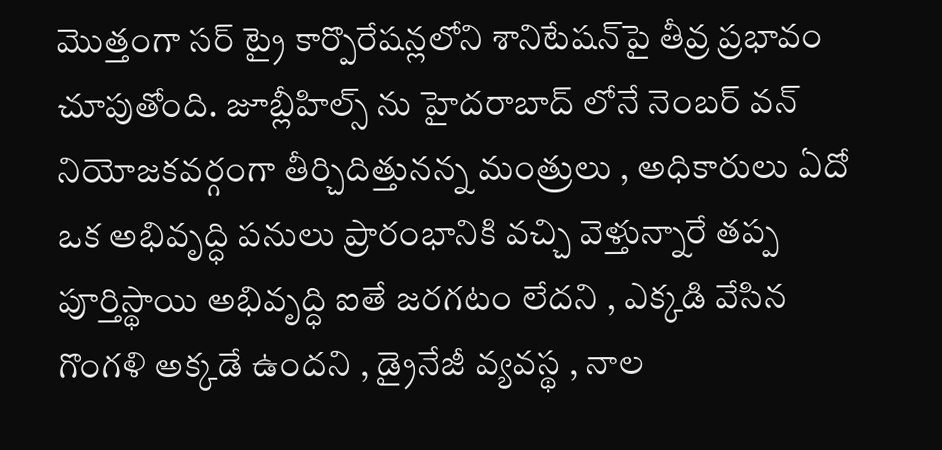మొత్తంగా సర్‌ ట్రై కార్పొరేషన్లలోని శానిటేషన్‌పై తీవ్ర ప్రభావం చూపుతోంది. జూబ్లీహిల్స్ ను హైదరాబాద్ లోనే నెంబర్ వన్ నియోజకవర్గంగా తీర్చిదిత్తునన్న మంత్రులు , అధికారులు ఏదో ఒక అభివృద్ధి పనులు ప్రారంభానికి వచ్చి వెళ్తున్నారే తప్ప పూర్తిస్థాయి అభివృద్ధి ఐతే జరగటం లేదని , ఎక్కడి వేసిన గొంగళి అక్కడే ఉందని , డ్రైనేజీ వ్యవస్థ , నాల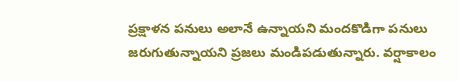ప్రక్షాళన పనులు అలానే ఉన్నాయని మందకొడిగా పనులు జరుగుతున్నాయని ప్రజలు మండిపడుతున్నారు. వర్షాకాలం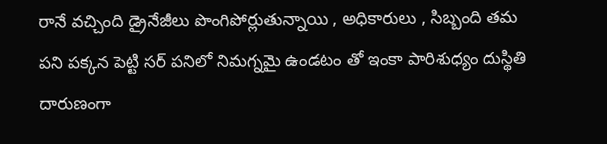రానే వచ్చింది డ్రైనేజీలు పొంగిపోర్లుతున్నాయి , అధికారులు , సిబ్బంది తమ పని పక్కన పెట్టి సర్ పనిలో నిమగ్నమై ఉండటం తో ఇంకా పారిశుధ్యం దుస్థితి దారుణంగా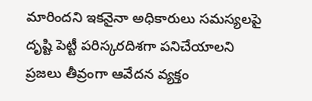మారిందని ఇకనైనా అధికారులు సమస్యలపై దృష్టి పెట్టీ పరిస్కరదిశగా పనిచేయాలని ప్రజలు తీవ్రంగా ఆవేదన వ్యక్తం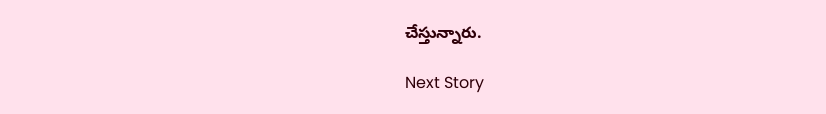చేస్తున్నారు.

Next Story